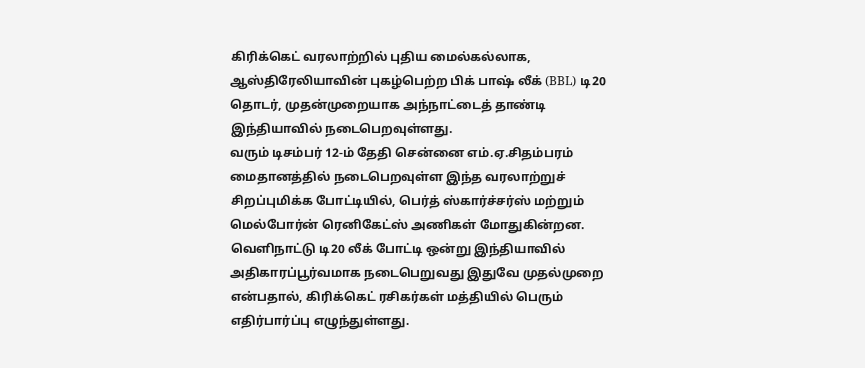கிரிக்கெட் வரலாற்றில் புதிய மைல்கல்லாக, ஆஸ்திரேலியாவின் புகழ்பெற்ற பிக் பாஷ் லீக் (BBL) டி20 தொடர், முதன்முறையாக அந்நாட்டைத் தாண்டி இந்தியாவில் நடைபெறவுள்ளது.
வரும் டிசம்பர் 12-ம் தேதி சென்னை எம்.ஏ.சிதம்பரம் மைதானத்தில் நடைபெறவுள்ள இந்த வரலாற்றுச் சிறப்புமிக்க போட்டியில், பெர்த் ஸ்கார்ச்சர்ஸ் மற்றும் மெல்போர்ன் ரெனிகேட்ஸ் அணிகள் மோதுகின்றன. வெளிநாட்டு டி20 லீக் போட்டி ஒன்று இந்தியாவில் அதிகாரப்பூர்வமாக நடைபெறுவது இதுவே முதல்முறை என்பதால், கிரிக்கெட் ரசிகர்கள் மத்தியில் பெரும் எதிர்பார்ப்பு எழுந்துள்ளது.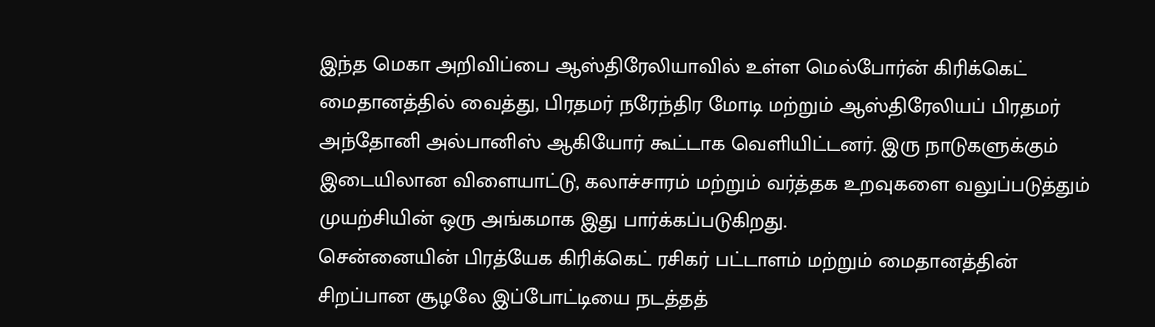இந்த மெகா அறிவிப்பை ஆஸ்திரேலியாவில் உள்ள மெல்போர்ன் கிரிக்கெட் மைதானத்தில் வைத்து, பிரதமர் நரேந்திர மோடி மற்றும் ஆஸ்திரேலியப் பிரதமர் அந்தோனி அல்பானிஸ் ஆகியோர் கூட்டாக வெளியிட்டனர். இரு நாடுகளுக்கும் இடையிலான விளையாட்டு, கலாச்சாரம் மற்றும் வர்த்தக உறவுகளை வலுப்படுத்தும் முயற்சியின் ஒரு அங்கமாக இது பார்க்கப்படுகிறது.
சென்னையின் பிரத்யேக கிரிக்கெட் ரசிகர் பட்டாளம் மற்றும் மைதானத்தின் சிறப்பான சூழலே இப்போட்டியை நடத்தத்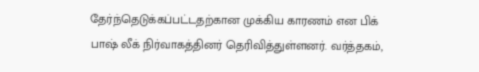தேர்ந்தெடுக்கப்பட்டதற்கான முக்கிய காரணம் என பிக் பாஷ் லீக் நிர்வாகத்தினர் தெரிவித்துள்ளனர். வர்த்தகம்,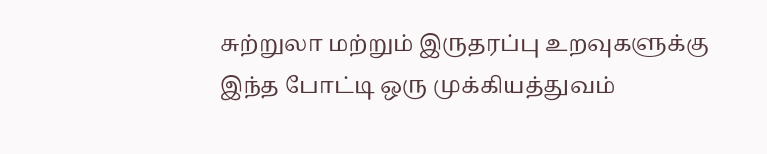சுற்றுலா மற்றும் இருதரப்பு உறவுகளுக்கு இந்த போட்டி ஒரு முக்கியத்துவம்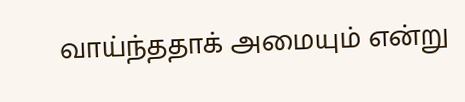வாய்ந்ததாக் அமையும் என்று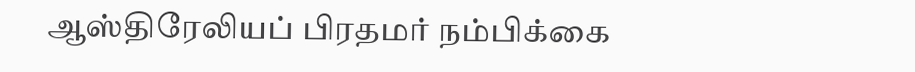ஆஸ்திரேலியப் பிரதமர் நம்பிக்கை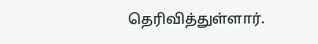தெரிவித்துள்ளார்.